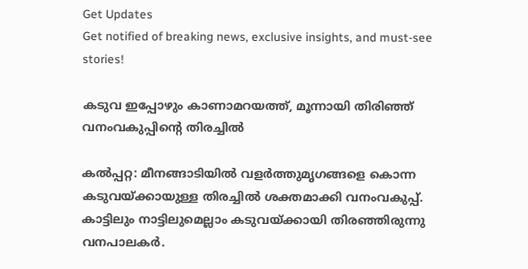Get Updates
Get notified of breaking news, exclusive insights, and must-see stories!

കടുവ ഇപ്പോഴും കാണാമറയത്ത്, മൂന്നായി തിരിഞ്ഞ് വനംവകുപ്പിന്റെ തിരച്ചില്‍

കല്‍പ്പറ്റ: മീനങ്ങാടിയില്‍ വളര്‍ത്തുമൃഗങ്ങളെ കൊന്ന കടുവയ്ക്കായുള്ള തിരച്ചില്‍ ശക്തമാക്കി വനംവകുപ്പ്. കാട്ടിലും നാട്ടിലുമെല്ലാം കടുവയ്ക്കായി തിരഞ്ഞിരുന്നു വനപാലകര്‍.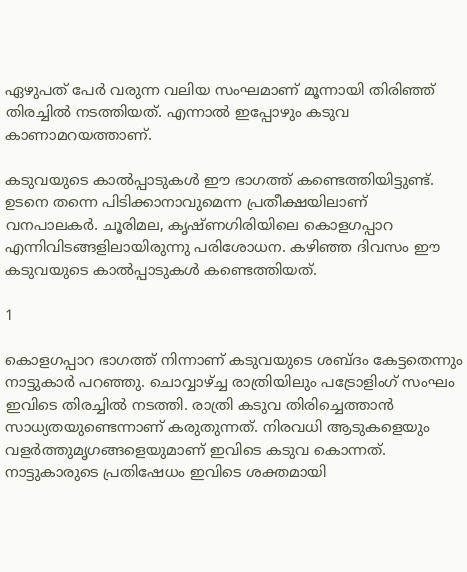ഏഴുപത് പേര്‍ വരുന്ന വലിയ സംഘമാണ് മൂന്നായി തിരിഞ്ഞ് തിരച്ചില്‍ നടത്തിയത്. എന്നാല്‍ ഇപ്പോഴും കടുവ കാണാമറയത്താണ്.

കടുവയുടെ കാല്‍പ്പാടുകള്‍ ഈ ഭാഗത്ത് കണ്ടെത്തിയിട്ടുണ്ട്. ഉടനെ തന്നെ പിടിക്കാനാവുമെന്ന പ്രതീക്ഷയിലാണ് വനപാലകര്‍. ചൂരിമല, കൃഷ്ണഗിരിയിലെ കൊളഗപ്പാറ എന്നിവിടങ്ങളിലായിരുന്നു പരിശോധന. കഴിഞ്ഞ ദിവസം ഈ കടുവയുടെ കാല്‍പ്പാടുകള്‍ കണ്ടെത്തിയത്.

1

കൊളഗപ്പാറ ഭാഗത്ത് നിന്നാണ് കടുവയുടെ ശബ്ദം കേട്ടതെന്നും നാട്ടുകാര്‍ പറഞ്ഞു. ചൊവ്വാഴ്ച്ച രാത്രിയിലും പട്രോളിംഗ് സംഘം ഇവിടെ തിരച്ചില്‍ നടത്തി. രാത്രി കടുവ തിരിച്ചെത്താന്‍ സാധ്യതയുണ്ടെന്നാണ് കരുതുന്നത്. നിരവധി ആടുകളെയും വളര്‍ത്തുമൃഗങ്ങളെയുമാണ് ഇവിടെ കടുവ കൊന്നത്. നാട്ടുകാരുടെ പ്രതിഷേധം ഇവിടെ ശക്തമായി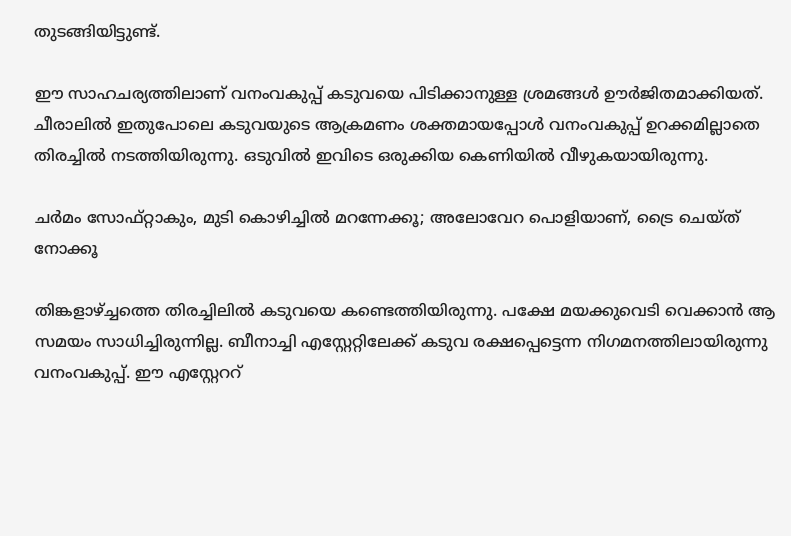തുടങ്ങിയിട്ടുണ്ട്.

ഈ സാഹചര്യത്തിലാണ് വനംവകുപ്പ് കടുവയെ പിടിക്കാനുള്ള ശ്രമങ്ങള്‍ ഊര്‍ജിതമാക്കിയത്. ചീരാലില്‍ ഇതുപോലെ കടുവയുടെ ആക്രമണം ശക്തമായപ്പോള്‍ വനംവകുപ്പ് ഉറക്കമില്ലാതെ തിരച്ചില്‍ നടത്തിയിരുന്നു. ഒടുവില്‍ ഇവിടെ ഒരുക്കിയ കെണിയില്‍ വീഴുകയായിരുന്നു.

ചര്‍മം സോഫ്റ്റാകും, മുടി കൊഴിച്ചില്‍ മറന്നേക്കൂ; അലോവേറ പൊളിയാണ്, ട്രൈ ചെയ്ത് നോക്കൂ

തിങ്കളാഴ്ച്ചത്തെ തിരച്ചിലില്‍ കടുവയെ കണ്ടെത്തിയിരുന്നു. പക്ഷേ മയക്കുവെടി വെക്കാന്‍ ആ സമയം സാധിച്ചിരുന്നില്ല. ബീനാച്ചി എസ്റ്റേറ്റിലേക്ക് കടുവ രക്ഷപ്പെട്ടെന്ന നിഗമനത്തിലായിരുന്നു വനംവകുപ്പ്. ഈ എസ്റ്റേററ്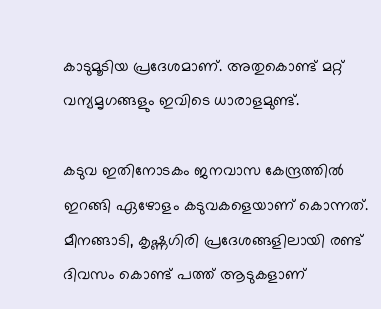കാടുമൂടിയ പ്രദേശമാണ്. അതുകൊണ്ട് മറ്റ് വന്യമൃഗങ്ങളും ഇവിടെ ധാരാളമുണ്ട്.

കടുവ ഇതിനോടകം ജനവാസ കേന്ദ്രത്തില്‍ ഇറങ്ങി ഏഴോളം കടുവകളെയാണ് കൊന്നത്. മീനങ്ങാടി, കൃഷ്ണഗിരി പ്രദേശങ്ങളിലായി രണ്ട് ദിവസം കൊണ്ട് പത്ത് ആടുകളാണ്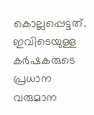കൊല്ലപ്പെട്ടത്. ഇവിടെയുള്ള കര്‍ഷകരുടെ പ്രധാന വരുമാന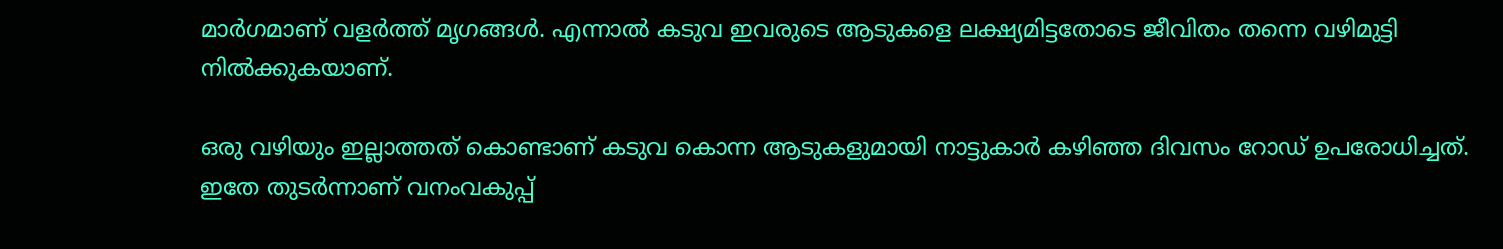മാര്‍ഗമാണ് വളര്‍ത്ത് മൃഗങ്ങള്‍. എന്നാല്‍ കടുവ ഇവരുടെ ആടുകളെ ലക്ഷ്യമിട്ടതോടെ ജീവിതം തന്നെ വഴിമുട്ടി നില്‍ക്കുകയാണ്.

ഒരു വഴിയും ഇല്ലാത്തത് കൊണ്ടാണ് കടുവ കൊന്ന ആടുകളുമായി നാട്ടുകാര്‍ കഴിഞ്ഞ ദിവസം റോഡ് ഉപരോധിച്ചത്. ഇതേ തുടര്‍ന്നാണ് വനംവകുപ്പ്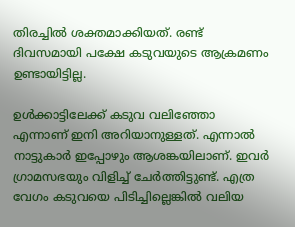തിരച്ചില്‍ ശക്തമാക്കിയത്. രണ്ട് ദിവസമായി പക്ഷേ കടുവയുടെ ആക്രമണം ഉണ്ടായിട്ടില്ല.

ഉള്‍ക്കാട്ടിലേക്ക് കടുവ വലിഞ്ഞോ എന്നാണ് ഇനി അറിയാനുള്ളത്. എന്നാല്‍ നാട്ടുകാര്‍ ഇപ്പോഴും ആശങ്കയിലാണ്. ഇവര്‍ ഗ്രാമസഭയും വിളിച്ച് ചേര്‍ത്തിട്ടുണ്ട്. എത്ര വേഗം കടുവയെ പിടിച്ചില്ലെങ്കില്‍ വലിയ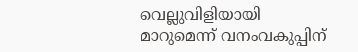വെല്ലുവിളിയായി മാറുമെന്ന് വനംവകുപ്പിന്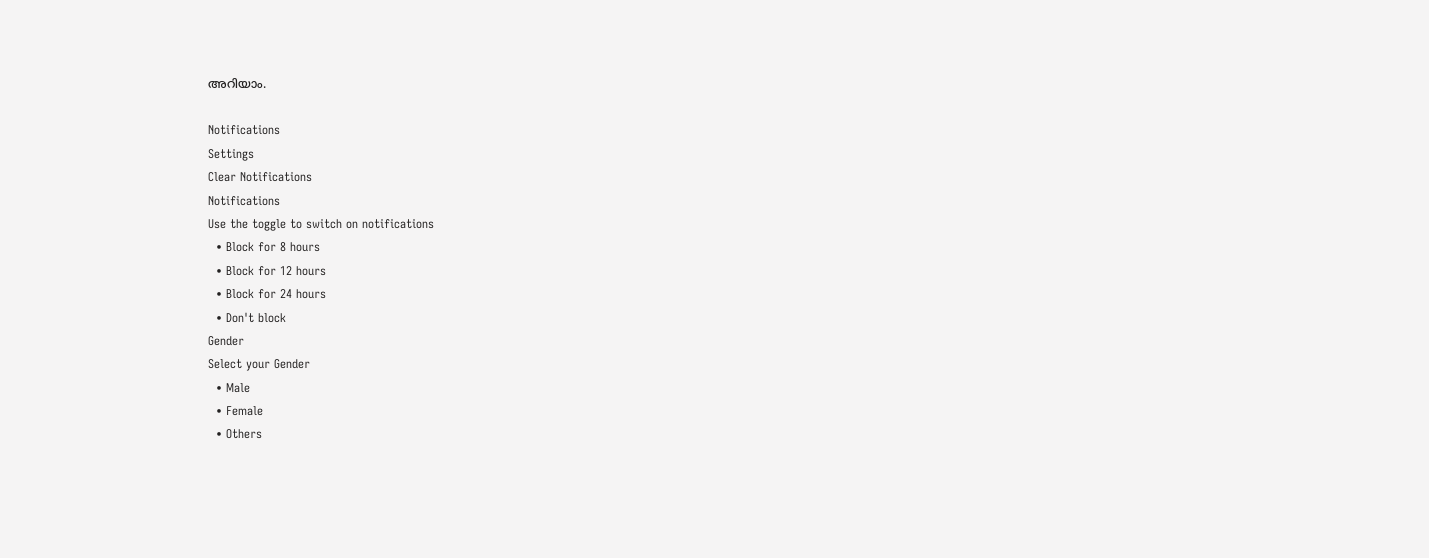അറിയാം.

Notifications
Settings
Clear Notifications
Notifications
Use the toggle to switch on notifications
  • Block for 8 hours
  • Block for 12 hours
  • Block for 24 hours
  • Don't block
Gender
Select your Gender
  • Male
  • Female
  • Others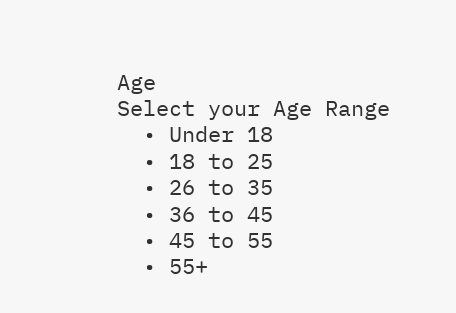Age
Select your Age Range
  • Under 18
  • 18 to 25
  • 26 to 35
  • 36 to 45
  • 45 to 55
  • 55+